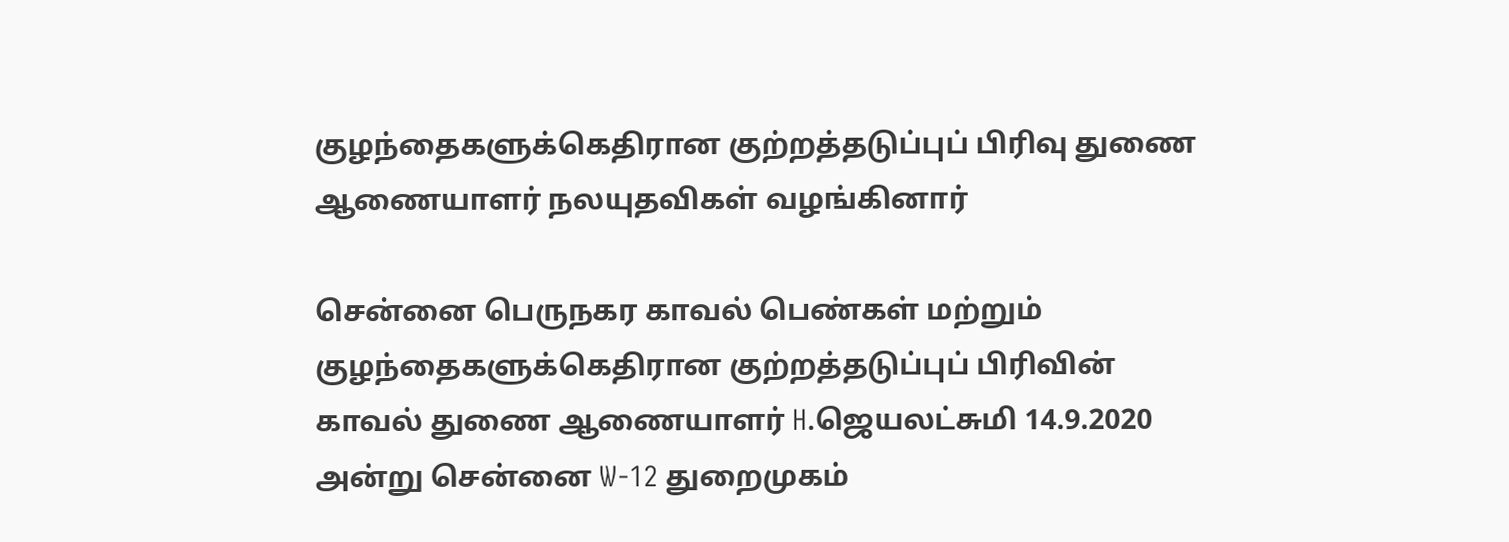குழந்தைகளுக்கெதிரான குற்றத்தடுப்புப் பிரிவு துணை ஆணையாளர் நலயுதவிகள் வழங்கினார்

சென்னை பெருநகர காவல் பெண்கள் மற்றும் குழந்தைகளுக்கெதிரான குற்றத்தடுப்புப் பிரிவின் காவல் துணை ஆணையாளர் H.ஜெயலட்சுமி 14.9.2020 அன்று சென்னை W-12 துறைமுகம்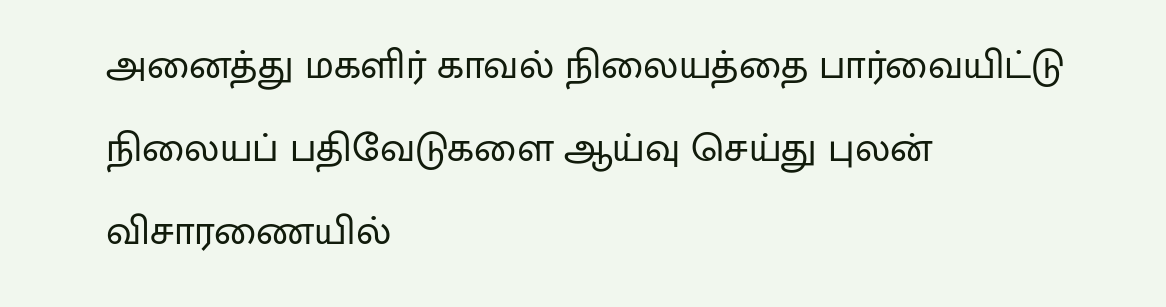அனைத்து மகளிர் காவல் நிலையத்தை பார்வையிட்டு நிலையப் பதிவேடுகளை ஆய்வு செய்து புலன் விசாரணையில்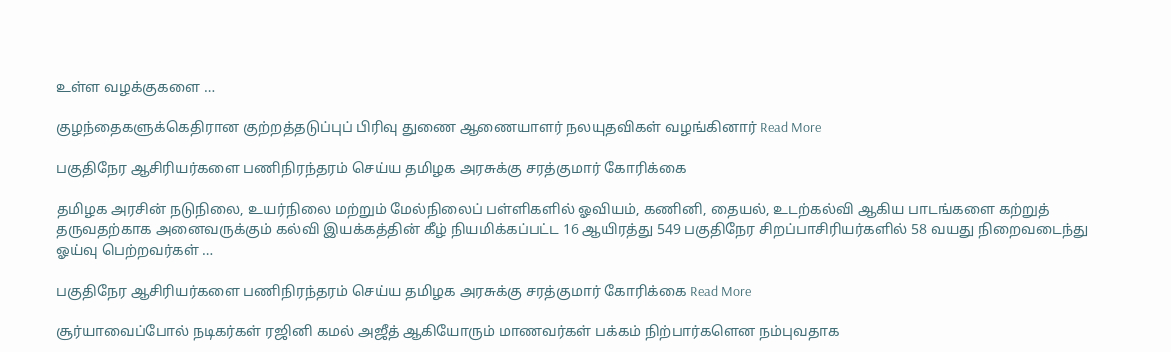உள்ள வழக்குகளை …

குழந்தைகளுக்கெதிரான குற்றத்தடுப்புப் பிரிவு துணை ஆணையாளர் நலயுதவிகள் வழங்கினார் Read More

பகுதிநேர ஆசிரியர்களை பணிநிரந்தரம் செய்ய தமிழக அரசுக்கு சரத்குமார் கோரிக்கை

தமிழக அரசின் நடுநிலை, உயர்நிலை மற்றும் மேல்நிலைப் பள்ளிகளில் ஓவியம், கணினி, தையல், உடற்கல்வி ஆகிய பாடங்களை கற்றுத் தருவதற்காக அனைவருக்கும் கல்வி இயக்கத்தின் கீழ் நியமிக்கப்பட்ட 16 ஆயிரத்து 549 பகுதிநேர சிறப்பாசிரியர்களில் 58 வயது நிறைவடைந்து ஓய்வு பெற்றவர்கள் …

பகுதிநேர ஆசிரியர்களை பணிநிரந்தரம் செய்ய தமிழக அரசுக்கு சரத்குமார் கோரிக்கை Read More

சூர்யாவைப்போல் நடிகர்கள் ரஜினி கமல் அஜீத் ஆகியோரும் மாணவர்கள் பக்கம் நிற்பார்களென நம்புவதாக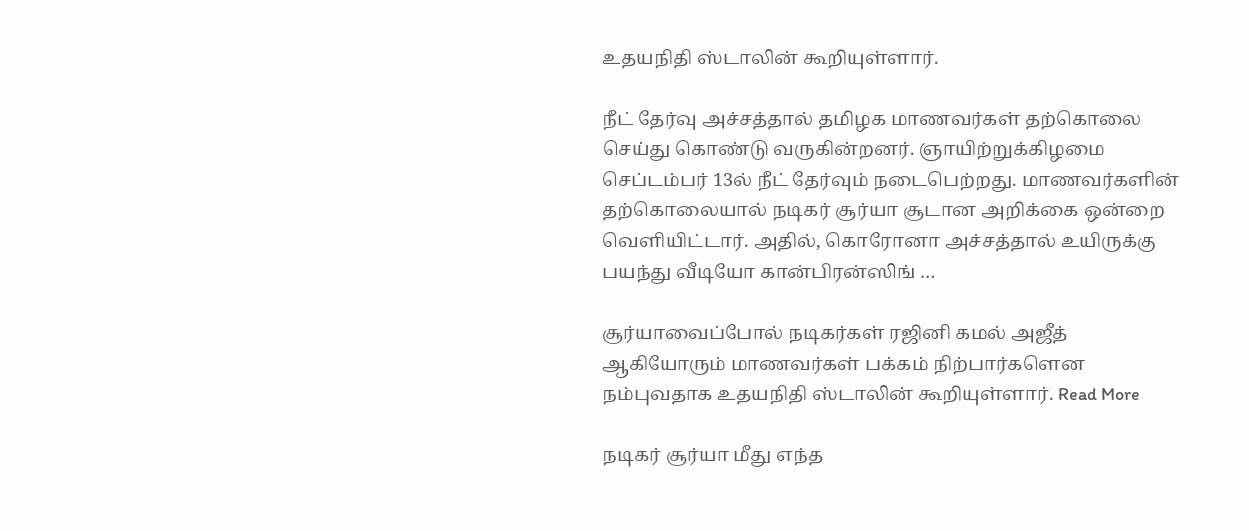உதயநிதி ஸ்டாலின் கூறியுள்ளார்.

நீட் தேர்வு அச்சத்தால் தமிழக மாணவர்கள் தற்கொலை செய்து கொண்டு வருகின்றனர். ஞாயிற்றுக்கிழமை செப்டம்பர் 13ல் நீட் தேர்வும் நடைபெற்றது. மாணவர்களின் தற்கொலையால் நடிகர் சூர்யா சூடான அறிக்கை ஒன்றை வெளியிட்டார். அதில், கொரோனா அச்சத்தால் உயிருக்கு பயந்து வீடியோ கான்பிரன்ஸிங் …

சூர்யாவைப்போல் நடிகர்கள் ரஜினி கமல் அஜீத் ஆகியோரும் மாணவர்கள் பக்கம் நிற்பார்களென நம்புவதாக உதயநிதி ஸ்டாலின் கூறியுள்ளார். Read More

நடிகர் சூர்யா மீது எந்த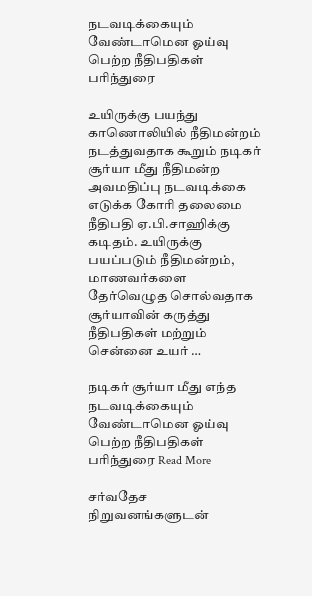நடவடிக்கையும் வேண்டாமென ஓய்வு பெற்ற நீதிபதிகள் பரிந்துரை

உயிருக்கு பயந்து காணொலியில் நீதிமன்றம் நடத்துவதாக கூறும் நடிகர் சூர்யா மீது நீதிமன்ற அவமதிப்பு நடவடிக்கை எடுக்க கோரி தலைமை நீதிபதி ஏ.பி.சாஹிக்கு கடிதம். உயிருக்கு பயப்படும் நீதிமன்றம், மாணவர்களை தேர்வெழுத சொல்வதாக சூர்யாவின் கருத்து நீதிபதிகள் மற்றும் சென்னை உயர் …

நடிகர் சூர்யா மீது எந்த நடவடிக்கையும் வேண்டாமென ஓய்வு பெற்ற நீதிபதிகள் பரிந்துரை Read More

சர்வதேச நிறுவனங்களுடன்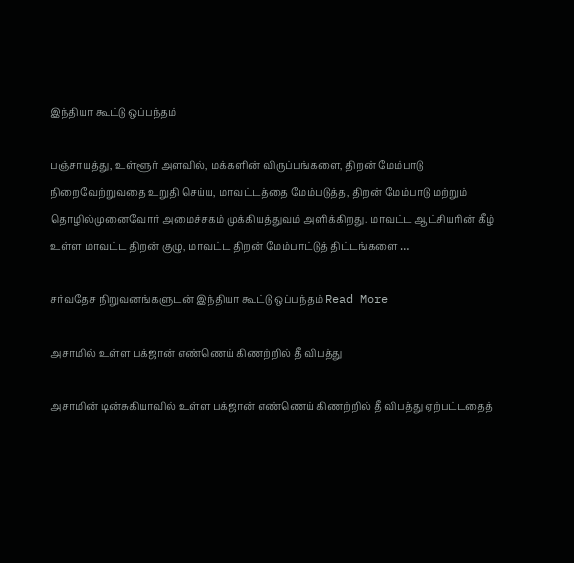இந்தியா கூட்டு ஒப்பந்தம்

பஞ்சாயத்து, உள்ளூர் அளவில், மக்களின் விருப்பங்களை, திறன் மேம்பாடு நிறைவேற்றுவதை உறுதி செய்ய, மாவட்டத்தை மேம்படுத்த, திறன் மேம்பாடு மற்றும் தொழில்முனைவோர் அமைச்சகம் முக்கியத்துவம் அளிக்கிறது. மாவட்ட ஆட்சியரின் கீழ் உள்ள மாவட்ட திறன் குழு, மாவட்ட திறன் மேம்பாட்டுத் திட்டங்களை …

சர்வதேச நிறுவனங்களுடன் இந்தியா கூட்டு ஒப்பந்தம் Read More

அசாமில் உள்ள பக்ஜான் எண்ணெய் கிணற்றில் தீ விபத்து

அசாமின் டின்சுகியாவில் உள்ள பக்ஜான் எண்ணெய் கிணற்றில் தீ விபத்து ஏற்பட்டதைத்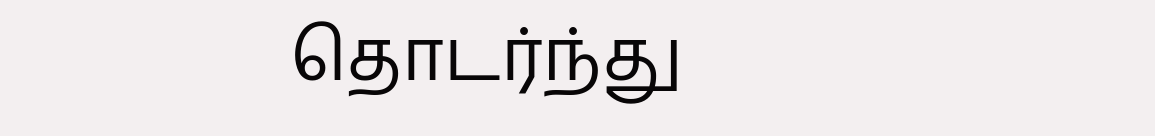தொடர்ந்து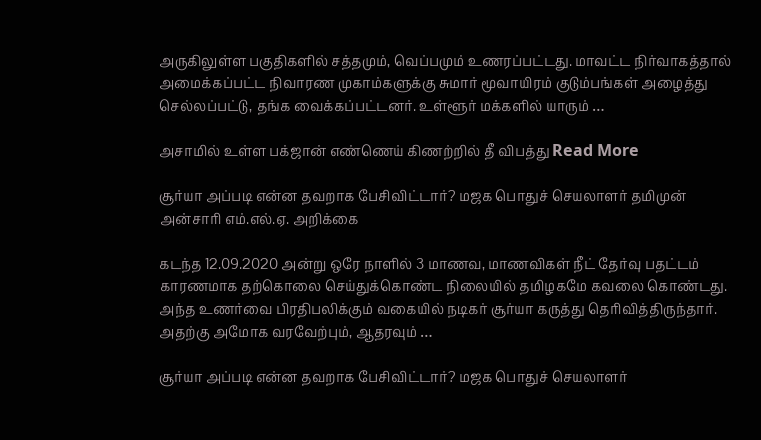அருகிலுள்ள பகுதிகளில் சத்தமும், வெப்பமும் உணரப்பட்டது. மாவட்ட நிர்வாகத்தால் அமைக்கப்பட்ட நிவாரண முகாம்களுக்கு சுமார் மூவாயிரம் குடும்பங்கள் அழைத்து செல்லப்பட்டு, தங்க வைக்கப்பட்டனர். உள்ளூர் மக்களில் யாரும் …

அசாமில் உள்ள பக்ஜான் எண்ணெய் கிணற்றில் தீ விபத்து Read More

சூர்யா அப்படி என்ன தவறாக பேசிவிட்டார்? மஜக பொதுச் செயலாளர் தமிமுன் அன்சாரி எம்.எல்.ஏ. அறிக்கை

கடந்த 12.09.2020 அன்று ஒரே நாளில் 3 மாணவ, மாணவிகள் நீட் தேர்வு பதட்டம் காரணமாக தற்கொலை செய்துக்கொண்ட நிலையில் தமிழகமே கவலை கொண்டது. அந்த உணர்வை பிரதிபலிக்கும் வகையில் நடிகர் சூர்யா கருத்து தெரிவித்திருந்தார். அதற்கு அமோக வரவேற்பும், ஆதரவும் …

சூர்யா அப்படி என்ன தவறாக பேசிவிட்டார்? மஜக பொதுச் செயலாளர்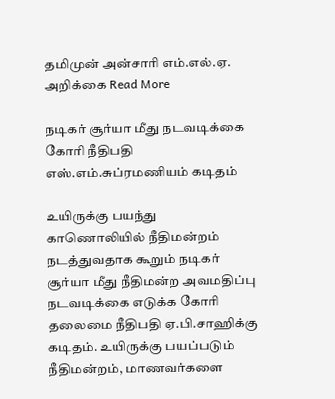தமிமுன் அன்சாரி எம்.எல்.ஏ. அறிக்கை Read More

நடிகர் சூர்யா மீது நடவடிக்கை கோரி நீதிபதி எஸ்.எம்.சுப்ரமணியம் கடிதம்

உயிருக்கு பயந்து காணொலியில் நீதிமன்றம் நடத்துவதாக கூறும் நடிகர் சூர்யா மீது நீதிமன்ற அவமதிப்பு நடவடிக்கை எடுக்க கோரி தலைமை நீதிபதி ஏ.பி.சாஹிக்கு கடிதம். உயிருக்கு பயப்படும் நீதிமன்றம், மாணவர்களை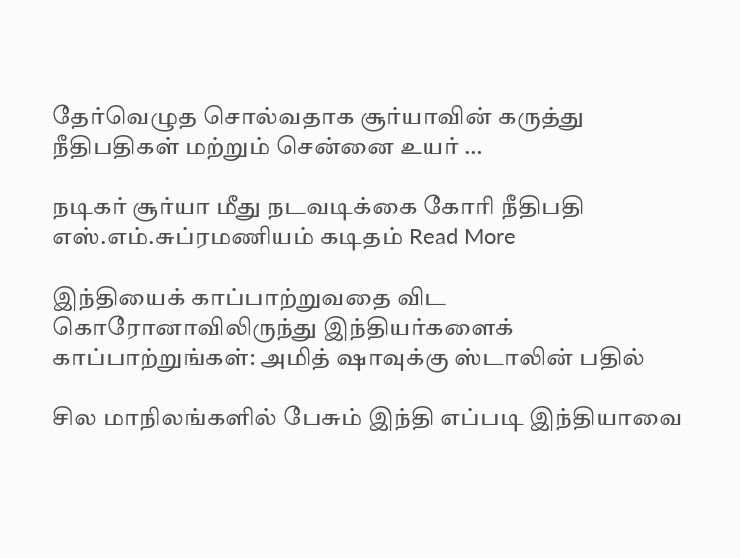தேர்வெழுத சொல்வதாக சூர்யாவின் கருத்து நீதிபதிகள் மற்றும் சென்னை உயர் …

நடிகர் சூர்யா மீது நடவடிக்கை கோரி நீதிபதி எஸ்.எம்.சுப்ரமணியம் கடிதம் Read More

இந்தியைக் காப்பாற்றுவதை விட கொரோனாவிலிருந்து இந்தியர்களைக் காப்பாற்றுங்கள்: அமித் ஷாவுக்கு ஸ்டாலின் பதில்

சில மாநிலங்களில் பேசும் இந்தி எப்படி இந்தியாவை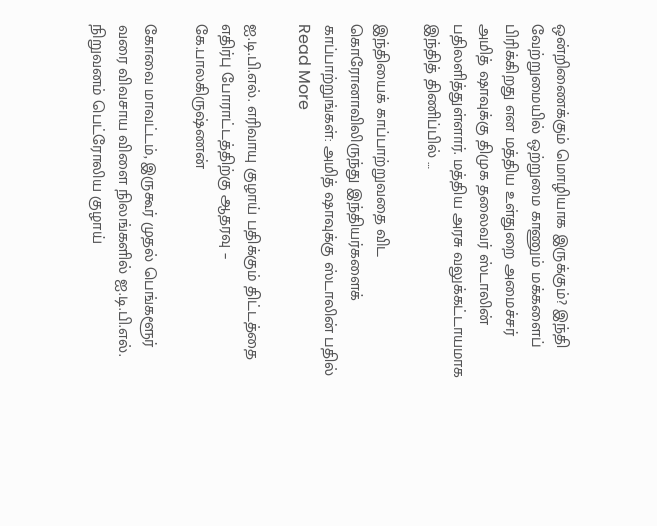ஒன்றிணைக்கும் மொழியாக இருக்கும்? இந்தி வேற்றுமையில் ஒற்றுமை காணும் மக்களைப் பிரிக்கிறது என மத்திய உள்துறை அமைச்சர் அமித் ஷாவுக்கு திமுக தலைவர் ஸ்டாலின் பதிலளித்துள்ளார். மத்திய அரசு வலுக்கட்டாயமாக இந்தித் திணிப்பில் …

இந்தியைக் காப்பாற்றுவதை விட கொரோனாவிலிருந்து இந்தியர்களைக் காப்பாற்றுங்கள்: அமித் ஷாவுக்கு ஸ்டாலின் பதில் Read More

ஐ.டி.பி.எல். எரிவாயு குழாய் பதிக்கும் திட்டத்தை எதிர்பு போராட்டத்திற்கு ஆதரவு – கே.பாலகிருஷ்ணன்

கோவை மாவட்டம், இருகூர் முதல் பெங்களூர் வரை விவசாய விளை நிலங்களில் ஐ.டி.பி.எல். நிறுவனம் பெட்ரோலிய குழாய்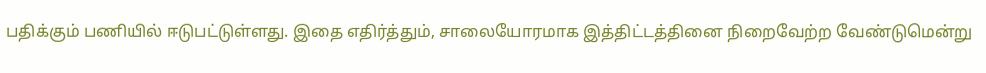பதிக்கும் பணியில் ஈடுபட்டுள்ளது. இதை எதிர்த்தும், சாலையோரமாக இத்திட்டத்தினை நிறைவேற்ற வேண்டுமென்று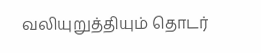வலியுறுத்தியும் தொடர்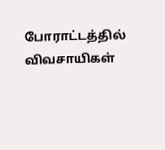போராட்டத்தில் விவசாயிகள்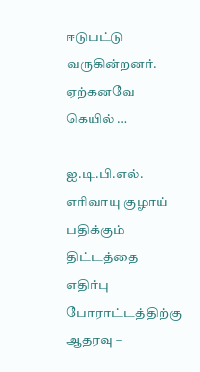ஈடுபட்டு வருகின்றனர். ஏற்கனவே கெயில் …

ஐ.டி.பி.எல். எரிவாயு குழாய் பதிக்கும் திட்டத்தை எதிர்பு போராட்டத்திற்கு ஆதரவு –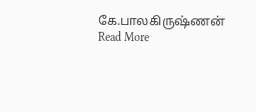கே.பாலகிருஷ்ணன் Read More